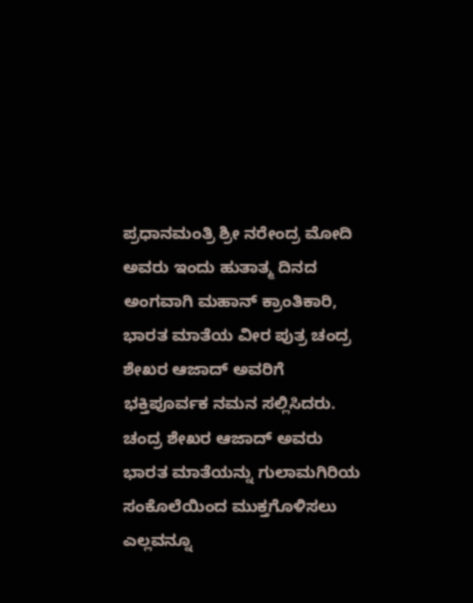ಪ್ರಧಾನಮಂತ್ರಿ ಶ್ರೀ ನರೇಂದ್ರ ಮೋದಿ ಅವರು ಇಂದು ಹುತಾತ್ಮ ದಿನದ ಅಂಗವಾಗಿ ಮಹಾನ್ ಕ್ರಾಂತಿಕಾರಿ, ಭಾರತ ಮಾತೆಯ ವೀರ ಪುತ್ರ ಚಂದ್ರ ಶೇಖರ ಆಜಾದ್ ಅವರಿಗೆ ಭಕ್ತಿಪೂರ್ವಕ ನಮನ ಸಲ್ಲಿಸಿದರು.
ಚಂದ್ರ ಶೇಖರ ಆಜಾದ್ ಅವರು ಭಾರತ ಮಾತೆಯನ್ನು ಗುಲಾಮಗಿರಿಯ ಸಂಕೊಲೆಯಿಂದ ಮುಕ್ತಗೊಳಿಸಲು ಎಲ್ಲವನ್ನೂ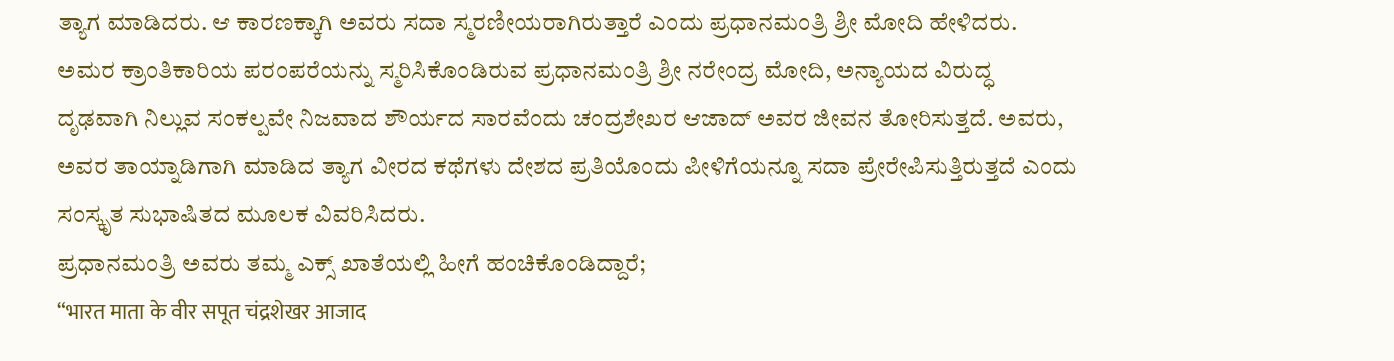ತ್ಯಾಗ ಮಾಡಿದರು. ಆ ಕಾರಣಕ್ಕಾಗಿ ಅವರು ಸದಾ ಸ್ಮರಣೀಯರಾಗಿರುತ್ತಾರೆ ಎಂದು ಪ್ರಧಾನಮಂತ್ರಿ ಶ್ರೀ ಮೋದಿ ಹೇಳಿದರು.
ಅಮರ ಕ್ರಾಂತಿಕಾರಿಯ ಪರಂಪರೆಯನ್ನು ಸ್ಮರಿಸಿಕೊಂಡಿರುವ ಪ್ರಧಾನಮಂತ್ರಿ ಶ್ರೀ ನರೇಂದ್ರ ಮೋದಿ, ಅನ್ಯಾಯದ ವಿರುದ್ಧ ದೃಢವಾಗಿ ನಿಲ್ಲುವ ಸಂಕಲ್ಪವೇ ನಿಜವಾದ ಶೌರ್ಯದ ಸಾರವೆಂದು ಚಂದ್ರಶೇಖರ ಆಜಾದ್ ಅವರ ಜೀವನ ತೋರಿಸುತ್ತದೆ. ಅವರು, ಅವರ ತಾಯ್ನಾಡಿಗಾಗಿ ಮಾಡಿದ ತ್ಯಾಗ ವೀರದ ಕಥೆಗಳು ದೇಶದ ಪ್ರತಿಯೊಂದು ಪೀಳಿಗೆಯನ್ನೂ ಸದಾ ಪ್ರೇರೇಪಿಸುತ್ತಿರುತ್ತದೆ ಎಂದು ಸಂಸ್ಕೃತ ಸುಭಾಷಿತದ ಮೂಲಕ ವಿವರಿಸಿದರು.
ಪ್ರಧಾನಮಂತ್ರಿ ಅವರು ತಮ್ಮ ಎಕ್ಸ್ ಖಾತೆಯಲ್ಲಿ ಹೀಗೆ ಹಂಚಿಕೊಂಡಿದ್ದಾರೆ;
“भारत माता के वीर सपूत चंद्रशेखर आजाद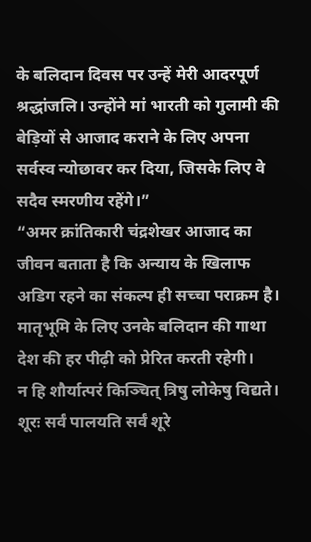के बलिदान दिवस पर उन्हें मेरी आदरपूर्ण श्रद्धांजलि। उन्होंने मां भारती को गुलामी की बेड़ियों से आजाद कराने के लिए अपना सर्वस्व न्योछावर कर दिया, जिसके लिए वे सदैव स्मरणीय रहेंगे।”
“अमर क्रांतिकारी चंद्रशेखर आजाद का जीवन बताता है कि अन्याय के खिलाफ अडिग रहने का संकल्प ही सच्चा पराक्रम है। मातृभूमि के लिए उनके बलिदान की गाथा देश की हर पीढ़ी को प्रेरित करती रहेगी।
न हि शौर्यात्परं किञ्चित् त्रिषु लोकेषु विद्यते।
शूरः सर्वं पालयति सर्वं शूरे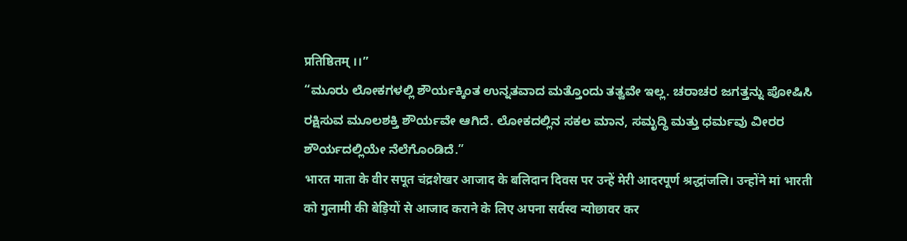प्रतिष्ठितम् ।।”
“ಮೂರು ಲೋಕಗಳಲ್ಲಿ ಶೌರ್ಯಕ್ಕಿಂತ ಉನ್ನತವಾದ ಮತ್ತೊಂದು ತತ್ವವೇ ಇಲ್ಲ. ಚರಾಚರ ಜಗತ್ತನ್ನು ಪೋಷಿಸಿ ರಕ್ಷಿಸುವ ಮೂಲಶಕ್ತಿ ಶೌರ್ಯವೇ ಆಗಿದೆ. ಲೋಕದಲ್ಲಿನ ಸಕಲ ಮಾನ, ಸಮೃದ್ಧಿ ಮತ್ತು ಧರ್ಮವು ವೀರರ ಶೌರ್ಯದಲ್ಲಿಯೇ ನೆಲೆಗೊಂಡಿದೆ.”
भारत माता के वीर सपूत चंद्रशेखर आजाद के बलिदान दिवस पर उन्हें मेरी आदरपूर्ण श्रद्धांजलि। उन्होंने मां भारती को गुलामी की बेड़ियों से आजाद कराने के लिए अपना सर्वस्व न्योछावर कर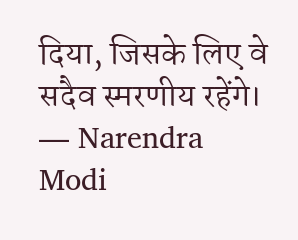दिया, जिसके लिए वे सदैव स्मरणीय रहेंगे।
— Narendra Modi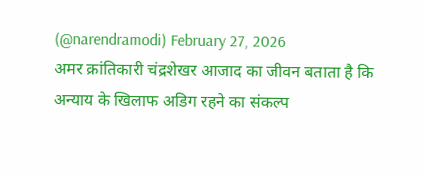(@narendramodi) February 27, 2026
अमर क्रांतिकारी चंद्रशेखर आजाद का जीवन बताता है कि अन्याय के खिलाफ अडिग रहने का संकल्प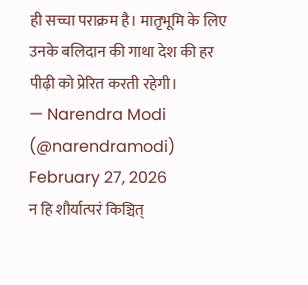ही सच्चा पराक्रम है। मातृभूमि के लिए उनके बलिदान की गाथा देश की हर पीढ़ी को प्रेरित करती रहेगी।
— Narendra Modi (@narendramodi) February 27, 2026
न हि शौर्यात्परं किञ्चित्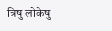त्रिषु लोकेषु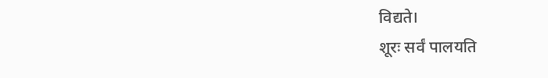विद्यते।
शूरः सर्वं पालयति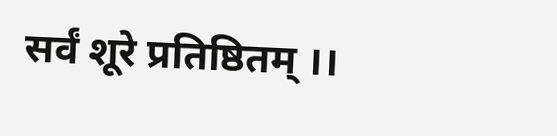सर्वं शूरे प्रतिष्ठितम् ।।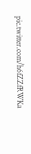pic.twitter.com/h6fZZfRWKa